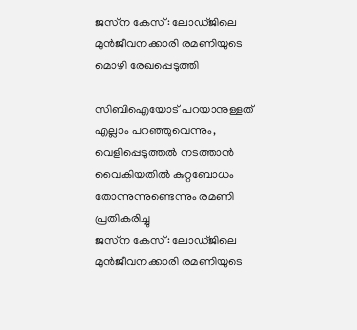ജസ്‌ന കേസ്: ലോഡ്ജിലെ മുന്‍ജീവനക്കാരി രമണിയുടെ മൊഴി രേഖപ്പെടുത്തി

സിബിഐയോട് പറയാനുള്ളത് എല്ലാം പറഞ്ഞുവെന്നും, വെളിപ്പെടുത്തൽ നടത്താൻ വൈകിയതിൽ കുറ്റബോധം തോന്നുന്നുണ്ടെന്നും രമണി പ്രതികരിച്ചു
ജസ്‌ന കേസ്: ലോഡ്ജിലെ മുന്‍ജീവനക്കാരി രമണിയുടെ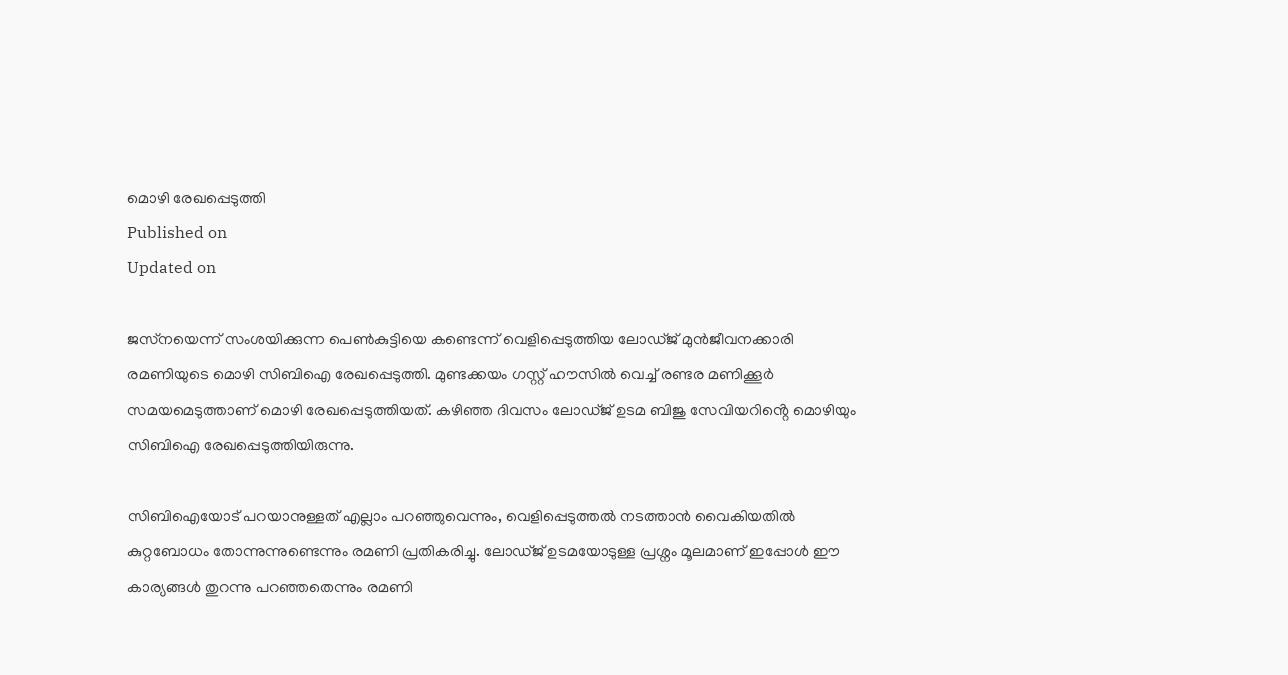മൊഴി രേഖപ്പെടുത്തി
Published on
Updated on

ജസ്‌നയെന്ന് സംശയിക്കുന്ന പെണ്‍കുട്ടിയെ കണ്ടെന്ന് വെളിപ്പെടുത്തിയ ലോഡ്ജ് മുൻജീവനക്കാരി രമണിയുടെ മൊഴി സിബിഐ രേഖപ്പെടുത്തി. മുണ്ടക്കയം ഗസ്റ്റ് ഹൗസിൽ വെച്ച് രണ്ടര മണിക്കൂർ സമയമെടുത്താണ് മൊഴി രേഖപ്പെടുത്തിയത്. കഴിഞ്ഞ ദിവസം ലോഡ്ജ് ഉടമ ബിജു സേവിയറിൻ്റെ മൊഴിയും സിബിഐ രേഖപ്പെടുത്തിയിരുന്നു.

സിബിഐയോട് പറയാനുള്ളത് എല്ലാം പറഞ്ഞുവെന്നും, വെളിപ്പെടുത്തൽ നടത്താൻ വൈകിയതിൽ കുറ്റബോധം തോന്നുന്നുണ്ടെന്നും രമണി പ്രതികരിച്ചു. ലോഡ്ജ് ഉടമയോടുള്ള പ്രശ്നം മൂലമാണ് ഇപ്പോൾ ഈ കാര്യങ്ങൾ തുറന്നു പറഞ്ഞതെന്നും രമണി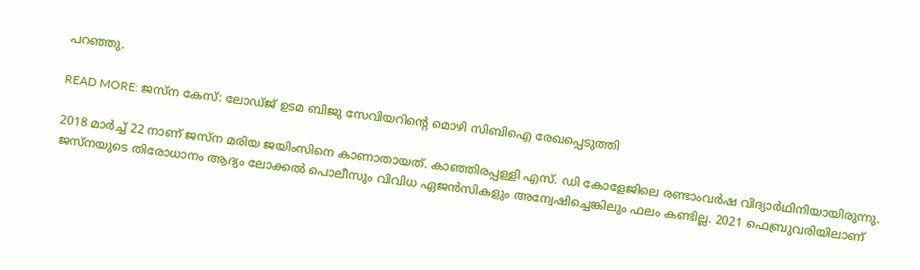പറഞ്ഞു.

READ MORE: ജസ്‌ന കേസ്: ലോഡ്ജ് ഉടമ ബിജു സേവിയറിൻ്റെ മൊഴി സിബിഐ രേഖപ്പെടുത്തി

2018 മാര്‍ച്ച് 22 നാണ് ജസ്ന മരിയ ജയിംസിനെ കാണാതായത്. കാഞ്ഞിരപ്പള്ളി എസ്. ഡി കോളേജിലെ രണ്ടാംവര്‍ഷ വിദ്യാര്‍ഥിനിയായിരുന്നു. ജസ്‌നയുടെ തിരോധാനം ആദ്യം ലോക്കല്‍ പൊലീസും വിവിധ ഏജന്‍സികളും അന്വേഷിച്ചെങ്കിലും ഫലം കണ്ടില്ല. 2021 ഫെബ്രുവരിയിലാണ്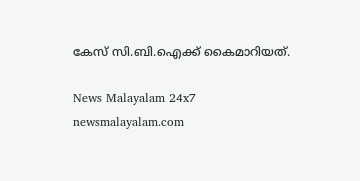കേസ് സി.ബി.ഐക്ക് കൈമാറിയത്.

News Malayalam 24x7
newsmalayalam.com